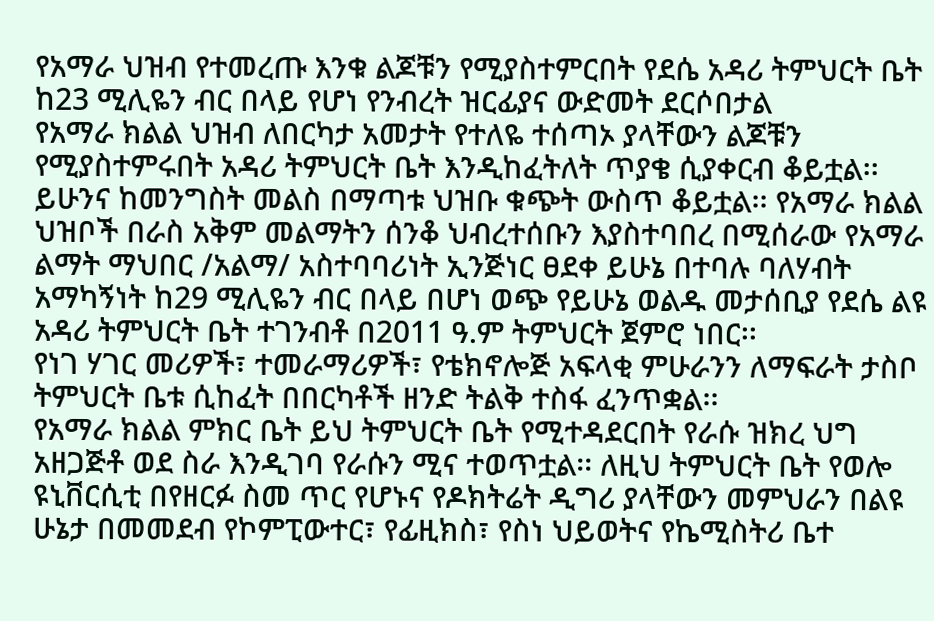የአማራ ህዝብ የተመረጡ እንቁ ልጆቹን የሚያስተምርበት የደሴ አዳሪ ትምህርት ቤት ከ23 ሚሊዬን ብር በላይ የሆነ የንብረት ዝርፊያና ውድመት ደርሶበታል
የአማራ ክልል ህዝብ ለበርካታ አመታት የተለዬ ተሰጣኦ ያላቸውን ልጆቹን የሚያስተምሩበት አዳሪ ትምህርት ቤት እንዲከፈትለት ጥያቄ ሲያቀርብ ቆይቷል፡፡ ይሁንና ከመንግስት መልስ በማጣቱ ህዝቡ ቁጭት ውስጥ ቆይቷል፡፡ የአማራ ክልል ህዝቦች በራስ አቅም መልማትን ሰንቆ ህብረተሰቡን እያስተባበረ በሚሰራው የአማራ ልማት ማህበር /አልማ/ አስተባባሪነት ኢንጅነር ፀደቀ ይሁኔ በተባሉ ባለሃብት አማካኝነት ከ29 ሚሊዬን ብር በላይ በሆነ ወጭ የይሁኔ ወልዱ መታሰቢያ የደሴ ልዩ አዳሪ ትምህርት ቤት ተገንብቶ በ2011 ዓ.ም ትምህርት ጀምሮ ነበር፡፡
የነገ ሃገር መሪዎች፣ ተመራማሪዎች፣ የቴክኖሎጅ አፍላቂ ምሁራንን ለማፍራት ታስቦ ትምህርት ቤቱ ሲከፈት በበርካቶች ዘንድ ትልቅ ተስፋ ፈንጥቋል፡፡
የአማራ ክልል ምክር ቤት ይህ ትምህርት ቤት የሚተዳደርበት የራሱ ዝክረ ህግ አዘጋጅቶ ወደ ስራ እንዲገባ የራሱን ሚና ተወጥቷል፡፡ ለዚህ ትምህርት ቤት የወሎ ዩኒቨርሲቲ በየዘርፉ ስመ ጥር የሆኑና የዶክትሬት ዲግሪ ያላቸውን መምህራን በልዩ ሁኔታ በመመደብ የኮምፒውተር፣ የፊዚክስ፣ የስነ ህይወትና የኬሚስትሪ ቤተ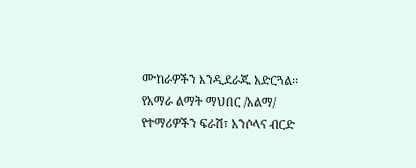ሙከራዎችን እንዲደራጁ አድርጓል፡፡
የአማራ ልማት ማህበር /አልማ/ የተማሪዎችን ፍራሽ፣ አንሶላና ብርድ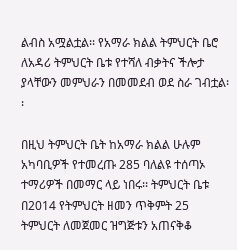ልብስ አሟልቷል፡፡ የአማራ ክልል ትምህርት ቤሮ ለአዳሪ ትምህርት ቤቱ የተሻለ ብቃትና ችሎታ ያላቸውን መምህራን በመመደብ ወደ ስራ ገብቷል፡፡

በዚህ ትምህርት ቤት ከአማራ ክልል ሁሉም አካባቢዎች የተመረጡ 285 ባለልዩ ተሰጣኦ ተማሪዎች በመማር ላይ ነበሩ፡፡ ትምህርት ቤቱ በ2014 የትምህርት ዘመን ጥቅምት 25 ትምህርት ለመጀመር ዝግጅቱን አጠናቅቆ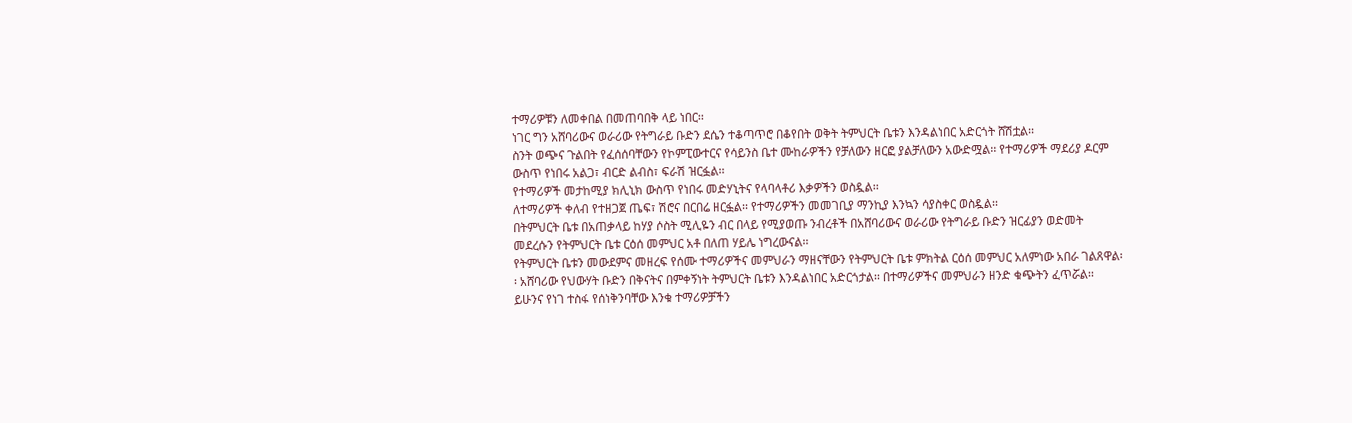ተማሪዎቹን ለመቀበል በመጠባበቅ ላይ ነበር፡፡
ነገር ግን አሸባሪውና ወራሪው የትግራይ ቡድን ደሴን ተቆጣጥሮ በቆየበት ወቅት ትምህርት ቤቱን እንዳልነበር አድርጎት ሸሽቷል፡፡
ስንት ወጭና ጉልበት የፈሰሰባቸውን የኮምፒውተርና የሳይንስ ቤተ ሙከራዎችን የቻለውን ዘርፎ ያልቻለውን አውድሟል፡፡ የተማሪዎች ማደሪያ ዶርም ውስጥ የነበሩ አልጋ፣ ብርድ ልብስ፣ ፍራሽ ዝርፏል፡፡
የተማሪዎች መታከሚያ ክሊኒክ ውስጥ የነበሩ መድሃኒትና የላባላቶሪ እቃዎችን ወስዷል፡፡
ለተማሪዎች ቀለብ የተዘጋጀ ጤፍ፣ ሽሮና በርበሬ ዘርፏል፡፡ የተማሪዎችን መመገቢያ ማንኪያ እንኳን ሳያስቀር ወስዷል፡፡
በትምህርት ቤቱ በአጠቃላይ ከሃያ ሶስት ሚሊዬን ብር በላይ የሚያወጡ ንብረቶች በአሸባሪውና ወራሪው የትግራይ ቡድን ዝርፊያን ወድመት መደረሱን የትምህርት ቤቱ ርዕሰ መምህር አቶ በለጠ ሃይሌ ነግረውናል፡፡
የትምህርት ቤቱን መውደምና መዘረፍ የሰሙ ተማሪዎችና መምህራን ማዘናቸውን የትምህርት ቤቱ ምክትል ርዕሰ መምህር አለምነው አበራ ገልጸዋል፡፡ አሸባሪው የህውሃት ቡድን በቅናትና በምቀኝነት ትምህርት ቤቱን እንዳልነበር አድርጎታል፡፡ በተማሪዎችና መምህራን ዘንድ ቁጭትን ፈጥሯል፡፡
ይሁንና የነገ ተስፋ የሰነቅንባቸው እንቁ ተማሪዎቻችን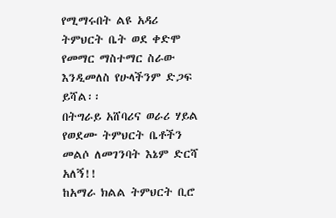የሚማሩበት ልዩ አዳሪ ትምህርት ቤት ወደ ቀድሞ የመማር ማስተማር ስራው እንዲመለስ የሁላችንም ድጋፍ ይሻል፡፡
በትግራይ አሸባሪና ወራሪ ሃይል የወደሙ ትምህርት ቤቶችን መልሶ ለመገንባት እኔም ድርሻ አለኝ!!
ከአማራ ክልል ትምህርት ቢሮ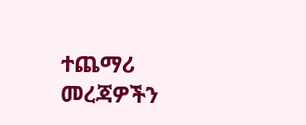ተጨማሪ መረጃዎችን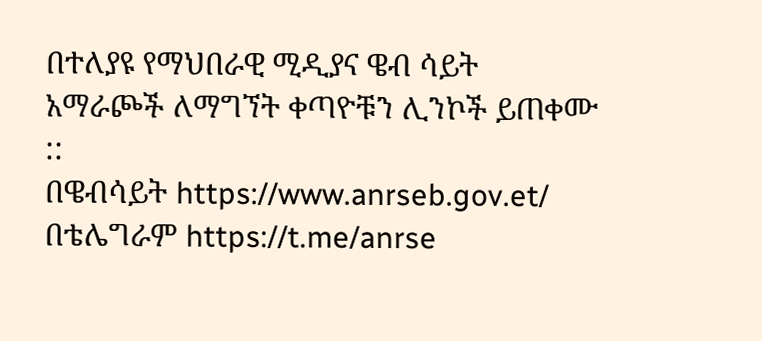በተለያዩ የማህበራዊ ሚዲያና ዌብ ሳይት አማራጮች ለማግኘት ቀጣዮቹን ሊንኮች ይጠቀሙ ::
በዌብሳይት https://www.anrseb.gov.et/
በቴሌግራም https://t.me/anrse